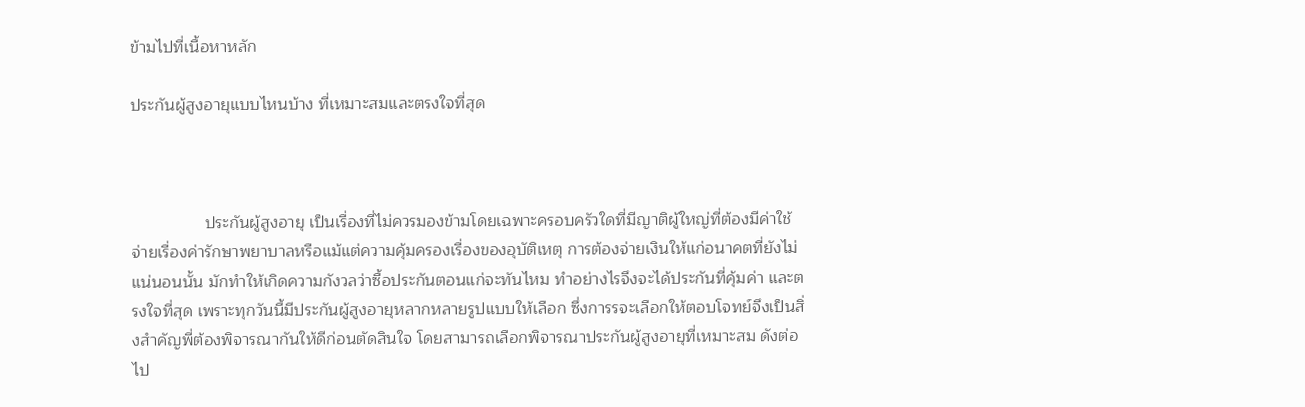ข้ามไปที่เนื้อหาหลัก

ประกันผู้สูงอายุแบบไหนบ้าง ที่เหมาะสมและตรงใจที่สุด



                ประกันผู้สูงอายุ เป็นเรื่องที่ไม่ควรมองข้ามโดยเฉพาะครอบครัวใดที่มีญาติผู้ใหญ่ที่ต้องมีค่าใช้จ่ายเรื่องค่ารักษาพยาบาลหรือแม้แต่ความคุ้มครองเรื่องของอุบัติเหตุ การต้องจ่ายเงินให้แก่อนาคตที่ยังไม่แน่นอนนั้น มักทำให้เกิดความกังวลว่าซื้อประกันตอนแก่จะทันไหม ทำอย่างไรจึงจะได้ประกันที่คุ้มค่า และตรงใจที่สุด เพราะทุกวันนี้มีประกันผู้สูงอายุหลากหลายรูปแบบให้เลือก ซึ่งการรจะเลือกให้ตอบโจทย์จึงเป็นสิ่งสำคัญพี่ต้องพิจารณากันให้ดีก่อนตัดสินใจ โดยสามารถเลือกพิจารณาประกันผู้สูงอายุที่เหมาะสม ดังต่อไป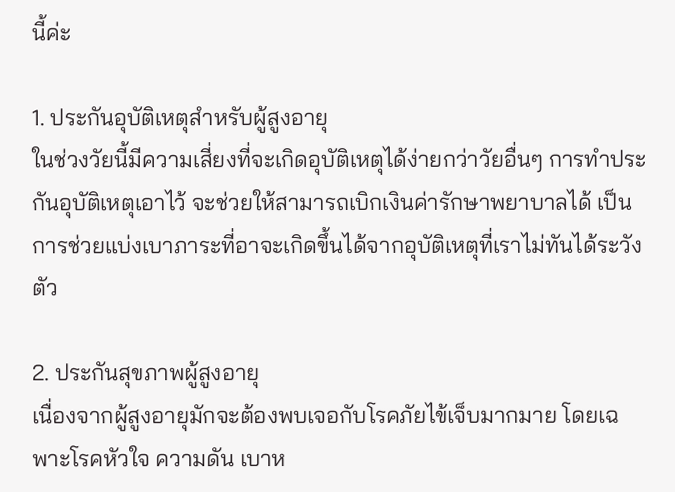นี้ค่ะ

1. ประกันอุบัติเหตุสำหรับผู้สูงอายุ
ในช่วงวัยนี้มีความเสี่ยงที่จะเกิดอุบัติเหตุได้ง่ายกว่าวัยอื่นๆ การทำประกันอุบัติเหตุเอาไว้ จะช่วยให้สามารถเบิกเงินค่ารักษาพยาบาลได้ เป็นการช่วยแบ่งเบาภาระที่อาจะเกิดขึ้นได้จากอุบัติเหตุที่เราไม่ทันได้ระวังตัว

2. ประกันสุขภาพผู้สูงอายุ
เนื่องจากผู้สูงอายุมักจะต้องพบเจอกับโรคภัยไข้เจ็บมากมาย โดยเฉพาะโรคหัวใจ ความดัน เบาห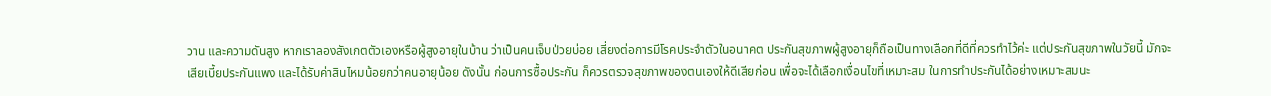วาน และความดันสูง หากเราลองสังเกตตัวเองหรือผู้สูงอายุในบ้าน ว่าเป็นคนเจ็บป่วยบ่อย เสี่ยงต่อการมีโรคประจำตัวในอนาคต ประกันสุขภาพผู้สูงอายุก็ถือเป็นทางเลือกที่ดีที่ควรทำไว้ค่ะ แต่ประกันสุขภาพในวัยนี้ มักจะเสียเบี้ยประกันแพง และได้รับค่าสินไหมน้อยกว่าคนอายุน้อย ดังนั้น ก่อนการซื้อประกัน ก็ควรตรวจสุขภาพของตนเองให้ดีเสียก่อน เพื่อจะได้เลือกเงื่อนไขที่เหมาะสม ในการทำประกันได้อย่างเหมาะสมนะ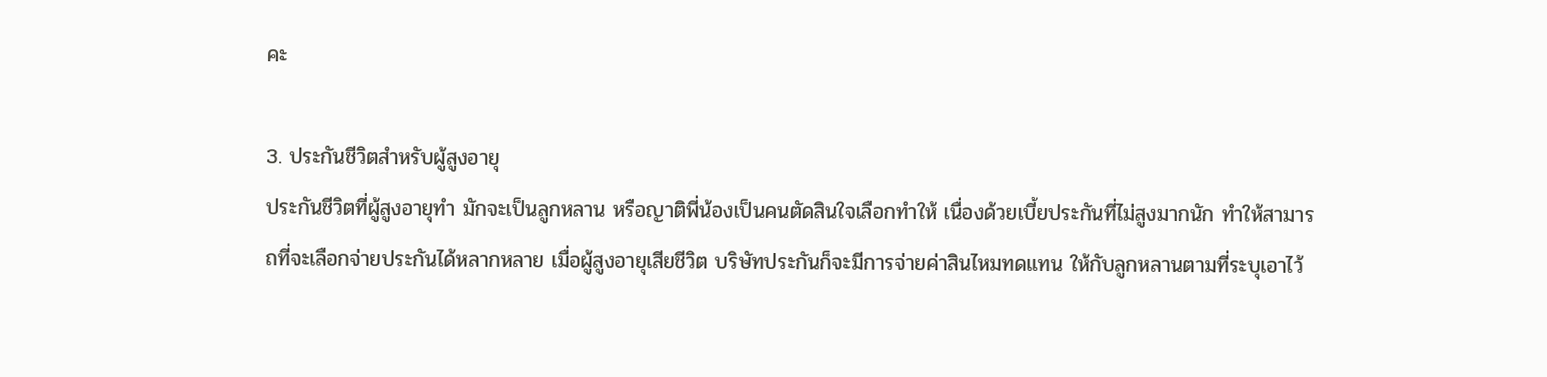คะ

3. ประกันชีวิตสำหรับผู้สูงอายุ
ประกันชีวิตที่ผู้สูงอายุทำ มักจะเป็นลูกหลาน หรือญาติพี่น้องเป็นคนตัดสินใจเลือกทำให้ เนื่องด้วยเบี้ยประกันที่ไม่สูงมากนัก ทำให้สามารถที่จะเลือกจ่ายประกันได้หลากหลาย เมื่อผู้สูงอายุเสียชีวิต บริษัทประกันก็จะมีการจ่ายค่าสินไหมทดแทน ให้กับลูกหลานตามที่ระบุเอาไว้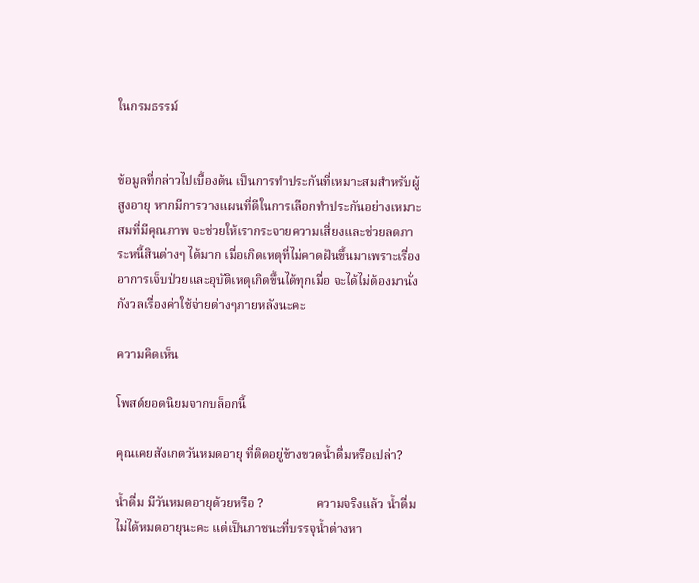ในกรมธรรม์


ข้อมูลที่กล่าวไปเบื้องต้น เป็นการทำประกันที่เหมาะสมสำหรับผู้สูงอายุ หากมีการวางแผนที่ดีในการเลือกทำประกันอย่างเหมาะสมที่มีคุณภาพ จะช่วยให้เรากระจายความเสี่ยงและช่วยลดภาระหนี้สินต่างๆ ได้มาก เมื่อเกิดเหตุที่ไม่คาดฝันขึ้นมาเพราะเรื่องอาการเจ็บป่วยและอุบัติเหตุเกิดขึ้นได้ทุกเมื่อ จะได้ไม่ต้องมานั่งกังวลเรื่องค่าใช้จ่ายต่างๆภายหลังนะคะ

ความคิดเห็น

โพสต์ยอดนิยมจากบล็อกนี้

คุณเคยสังเกตวันหมดอายุ ที่ติดอยู่ข้างขวดน้ำดื่มหรือเปล่า?

น้ำดื่ม มีวันหมดอายุด้วยหรือ ?                 ความจริงแล้ว น้ำดื่มไม่ได้หมดอายุนะคะ แต่เป็นภาชนะที่บรรจุน้ำต่างหา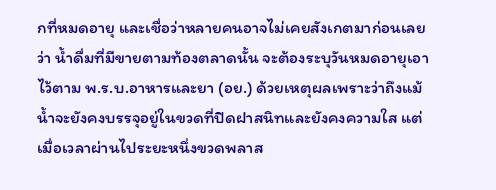กที่หมดอายุ และเชื่อว่าหลายคนอาจไม่เคยสังเกตมาก่อนเลยว่า น้ำดื่มที่มีขายตามท้องตลาดนั้น จะต้องระบุวันหมดอายุเอาไว้ตาม พ.ร.บ.อาหารและยา (อย.) ด้วยเหตุผลเพราะว่าถึงแม้น้ำจะยังคงบรรจุอยู่ในขวดที่ปิดฝาสนิทและยังคงความใส แต่เมื่อเวลาผ่านไประยะหนึ่งขวดพลาส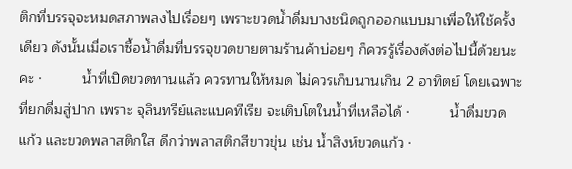ติกที่บรรจุจะหมดสภาพลงไปเรื่อยๆ เพราะขวดน้ำดื่มบางชนิดถูกออกแบบมาเพื่อให้ใช้ครั้งเดียว ดังนั้นเมื่อเราซื้อน้ำดื่มที่บรรจุขวดขายตามร้านค้าบ่อยๆ ก็ควรรู้เรื่องดังต่อไปนี้ด้วยนะคะ ·          น้ำที่เปิดขวดทานแล้ว ควรทานให้หมด ไม่ควรเก็บนานเกิน 2 อาทิตย์ โดยเฉพาะที่ยกดื่มสู่ปาก เพราะ จุลินทรีย์และแบคทีเรีย จะเติบโตในน้ำที่เหลือได้ ·          น้ำดื่มขวดแก้ว และขวดพลาสติกใส ดีกว่าพลาสติกสีขาวขุ่น เช่น น้ำสิงห์ขวดแก้ว ·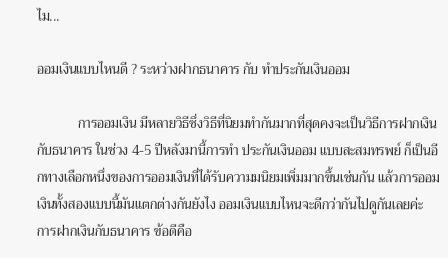ไม...

ออมเงินแบบไหนดี ? ระหว่างฝากธนาคาร กับ ทำประกันเงินออม

            การออมเงิน มีหลายวิธีซึ่งวิธีที่นิยมทำกันมากที่สุดคงจะเป็นวิธีการฝากเงินกับธนาคาร ในช่วง 4-5 ปีหลังมานี้การทำ ประกันเงินออม แบบสะสมทรพย์ ก็เป็นอีกทางเลือกหนึ่งของการออมเงินที่ได้รับความมนิยมเพิ่มมากขึ้นเช่นกัน แล้วการออมเงินทั้งสองแบบนี้มันแตกต่างกันยังไง ออมเงินแบบไหนจะดีกว่ากันไปดูกันเลยค่ะ                 การฝากเงินกับธนาคาร ข้อดีคือ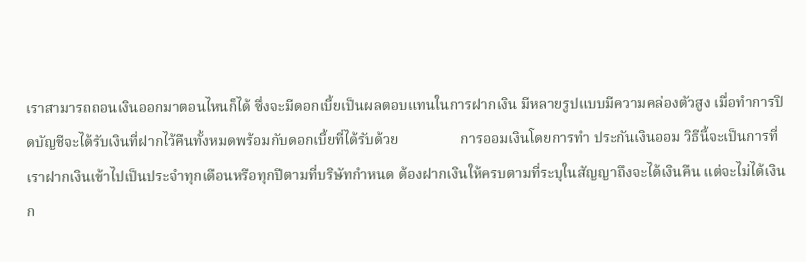เราสามารถถอนเงินออกมาตอนไหนก็ได้ ซึ่งจะมีดอกเบี้ยเป็นผลตอบแทนในการฝากเงิน มีหลายรูปแบบมีความคล่องตัวสูง เมื่อทำการปิดบัญชีจะได้รับเงินที่ฝากไว้คืนทั้งหมดพร้อมกับดอกเบี้ยที่ได้รับด้วย                 การออมเงินโดยการทำ ประกันเงินออม วิธีนี้จะเป็นการที่เราฝากเงินเข้าไปเป็นประจำทุกเดือนหรือทุกปีตามที่บริษัทกำหนด ต้องฝากเงินให้ครบตามที่ระบุในสัญญาถึงจะได้เงินคืน แต่จะไม่ได้เงินก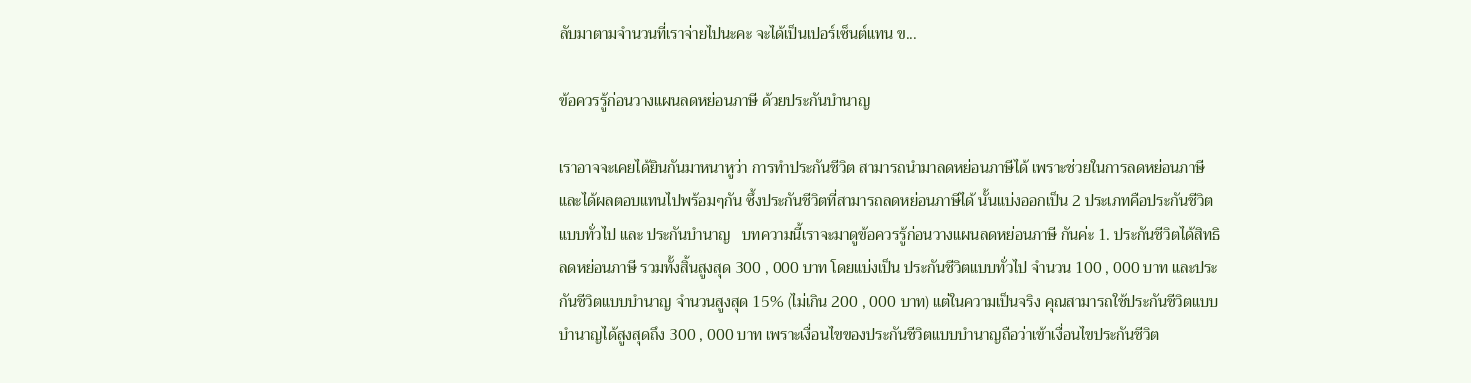ลับมาตามจำนวนที่เราจ่ายไปนะคะ จะได้เป็นเปอร์เซ็นต์แทน ข...

ข้อควรรู้ก่อนวางแผนลดหย่อนภาษี ด้วยประกันบำนาญ

เราอาจจะเคยได้ยินกันมาหนาหูว่า การทำประกันชีวิต สามารถนำมาลดหย่อนภาษีได้ เพราะช่วยในการลดหย่อนภาษีและได้ผลตอบแทนไปพร้อมๆกัน ซึ้งประกันชีวิตที่สามารถลดหย่อนภาษีได้ นั้นแบ่งออกเป็น 2 ประเภทคือประกันชีวิตแบบทั่วไป และ ประกันบำนาญ   บทความนี้เราจะมาดูข้อควรรู้ก่อนวางแผนลดหย่อนภาษี กันค่ะ 1. ประกันชีวิตได้สิทธิลดหย่อนภาษี รวมทั้งสิ้นสูงสุด 300 , 000 บาท โดยแบ่งเป็น ประกันชีวิตแบบทั่วไป จำนวน 100 , 000 บาท และประกันชีวิตแบบบำนาญ จำนวนสูงสุด 15% (ไม่เกิน 200 , 000 บาท) แต่ในความเป็นจริง คุณสามารถใช้ประกันชีวิตแบบบำนาญได้สูงสุดถึง 300 , 000 บาท เพราะเงื่อนไขของประกันชีวิตแบบบำนาญถือว่าเข้าเงื่อนไขประกันชีวิต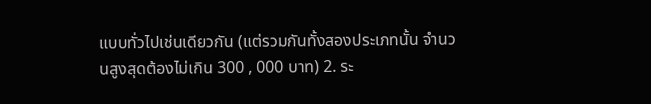แบบทั่วไปเช่นเดียวกัน (แต่รวมกันทั้งสองประเภทนั้น จำนวนสูงสุดต้องไม่เกิน 300 , 000 บาท) 2. ระ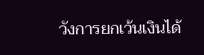วังการยกเว้นเงินได้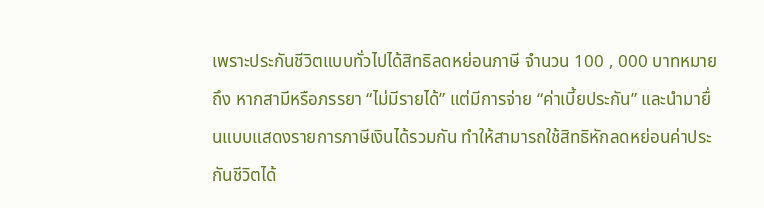เพราะประกันชีวิตแบบทั่วไปได้สิทธิลดหย่อนภาษี จำนวน 100 , 000 บาทหมายถึง หากสามีหรือภรรยา “ไม่มีรายได้” แต่มีการจ่าย “ค่าเบี้ยประกัน” และนำมายื่นแบบแสดงรายการภาษีเงินได้รวมกัน ทำให้สามารถใช้สิทธิหักลดหย่อนค่าประกันชีวิตได้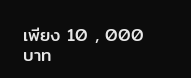เพียง 10 , 000 บาท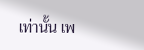เท่านั้น เพ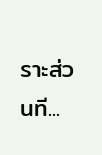ราะส่วนที...